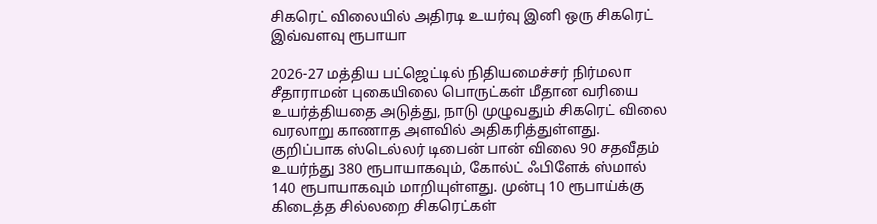சிகரெட் விலையில் அதிரடி உயர்வு இனி ஒரு சிகரெட் இவ்வளவு ரூபாயா

2026-27 மத்திய பட்ஜெட்டில் நிதியமைச்சர் நிர்மலா சீதாராமன் புகையிலை பொருட்கள் மீதான வரியை உயர்த்தியதை அடுத்து, நாடு முழுவதும் சிகரெட் விலை வரலாறு காணாத அளவில் அதிகரித்துள்ளது. குறிப்பாக ஸ்டெல்லர் டிபைன் பான் விலை 90 சதவீதம் உயர்ந்து 380 ரூபாயாகவும், கோல்ட் ஃபிளேக் ஸ்மால் 140 ரூபாயாகவும் மாறியுள்ளது. முன்பு 10 ரூபாய்க்கு கிடைத்த சில்லறை சிகரெட்கள்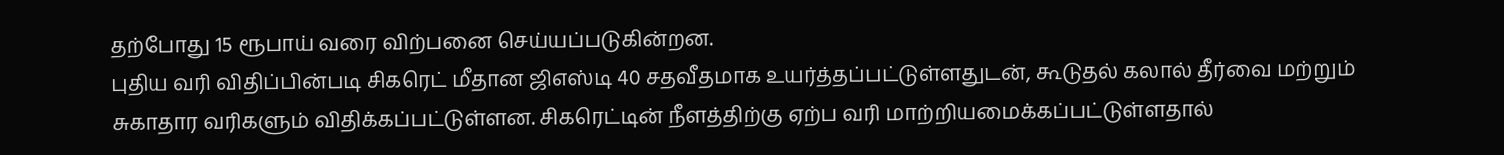தற்போது 15 ரூபாய் வரை விற்பனை செய்யப்படுகின்றன.
புதிய வரி விதிப்பின்படி சிகரெட் மீதான ஜிஎஸ்டி 40 சதவீதமாக உயர்த்தப்பட்டுள்ளதுடன், கூடுதல் கலால் தீர்வை மற்றும் சுகாதார வரிகளும் விதிக்கப்பட்டுள்ளன. சிகரெட்டின் நீளத்திற்கு ஏற்ப வரி மாற்றியமைக்கப்பட்டுள்ளதால்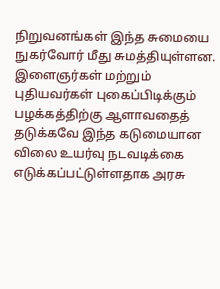நிறுவனங்கள் இந்த சுமையை நுகர்வோர் மீது சுமத்தியுள்ளன. இளைஞர்கள் மற்றும் புதியவர்கள் புகைப்பிடிக்கும் பழக்கத்திற்கு ஆளாவதைத் தடுக்கவே இந்த கடுமையான விலை உயர்வு நடவடிக்கை எடுக்கப்பட்டுள்ளதாக அரசு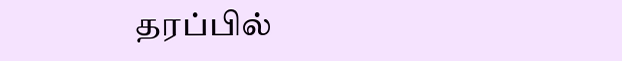தரப்பில்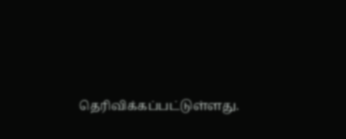தெரிவிக்கப்பட்டுள்ளது.